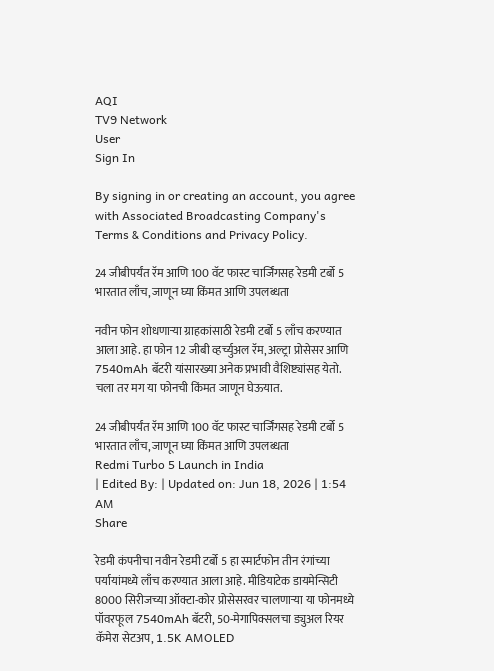AQI
TV9 Network
User
Sign In

By signing in or creating an account, you agree with Associated Broadcasting Company's Terms & Conditions and Privacy Policy.

24 जीबीपर्यंत रॅम आणि 100 वॅट फास्ट चार्जिंगसह रेडमी टर्बो 5 भारतात लाँच, जाणून घ्या किंमत आणि उपलब्धता

नवीन फोन शोधणाऱ्या ग्राहकांसाठी रेडमी टर्बो 5 लाँच करण्यात आला आहे. हा फोन 12 जीबी व्हर्च्युअल रॅम, अल्ट्रा प्रोसेसर आणि 7540mAh बॅटरी यांसारख्या अनेक प्रभावी वैशिष्ट्यांसह येतो. चला तर मग या फोनची किंमत जाणून घेऊयात.

24 जीबीपर्यंत रॅम आणि 100 वॅट फास्ट चार्जिंगसह रेडमी टर्बो 5 भारतात लाँच, जाणून घ्या किंमत आणि उपलब्धता
Redmi Turbo 5 Launch in India
| Edited By: | Updated on: Jun 18, 2026 | 1:54 AM
Share

रेडमी कंपनीचा नवीन रेडमी टर्बो 5 हा स्मार्टफोन तीन रंगांच्या पर्यायांमध्ये लाँच करण्यात आला आहे. मीडियाटेक डायमेन्सिटी 8000 सिरीजच्या ऑक्टा-कोर प्रोसेसरवर चालणाऱ्या या फोनमध्ये पॉवरफूल 7540mAh बॅटरी, 50-मेगापिक्सलचा ड्युअल रियर कॅमेरा सेटअप, 1.5K AMOLED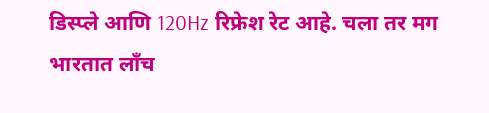डिस्प्ले आणि 120Hz रिफ्रेश रेट आहे. चला तर मग भारतात लाँच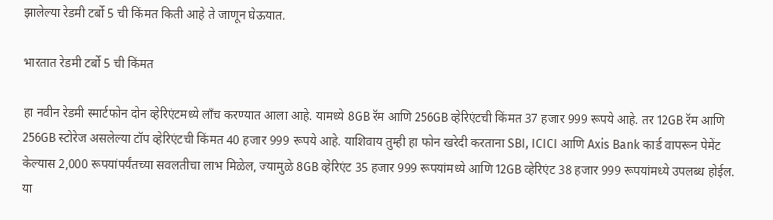झालेल्या रेडमी टर्बो 5 ची किंमत किती आहे ते जाणून घेऊयात.

भारतात रेडमी टर्बो 5 ची किंमत

हा नवीन रेडमी स्मार्टफोन दोन व्हेरिएंटमध्ये लाँच करण्यात आला आहे. यामध्ये 8GB रॅम आणि 256GB व्हेरिएंटची किंमत 37 हजार 999 रूपये आहे. तर 12GB रॅम आणि 256GB स्टोरेज असलेल्या टॉप व्हेरिएंटची किंमत 40 हजार 999 रूपये आहे. याशिवाय तुम्ही हा फोन खरेदी करताना SBI, ICICI आणि Axis Bank कार्ड वापरून पेमेंट केल्यास 2,000 रूपयांपर्यंतच्या सवलतीचा लाभ मिळेल, ज्यामुळे 8GB व्हेरिएंट 35 हजार 999 रूपयांमध्ये आणि 12GB व्हेरिएंट 38 हजार 999 रूपयांमध्ये उपलब्ध होईल. या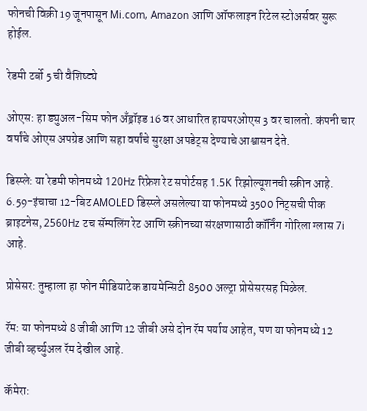फोनची विक्री 19 जूनपासून Mi.com, Amazon आणि ऑफलाइन रिटेल स्टोअर्सवर सुरू होईल.

रेडमी टर्बो 5 ची वैशिष्ट्ये

ओएस: हा ड्युअल-सिम फोन अँड्रॉइड 16 वर आधारित हायपरओएस 3 वर चालतो. कंपनी चार वर्षांचे ओएस अपग्रेड आणि सहा वर्षांचे सुरक्षा अपडेट्स देण्याचे आश्वासन देते.

डिस्प्ले: या रेडमी फोनमध्ये 120Hz रिफ्रेश रेट सपोर्टसह 1.5K रिझोल्यूशनची स्क्रीन आहे. 6.59-इंचाचा 12-बिट AMOLED डिस्प्ले असलेल्या या फोनमध्ये 3500 निट्सची पीक ब्राइटनेस, 2560Hz टच सॅम्पलिंग रेट आणि स्क्रीनच्या संरक्षणासाठी कॉर्निंग गोरिला ग्लास 7i आहे.

प्रोसेसर: तुम्हाला हा फोन मीडियाटेक डायमेन्सिटी 8500 अल्ट्रा प्रोसेसरसह मिळेल.

रॅम: या फोनमध्ये 8 जीबी आणि 12 जीबी असे दोन रॅम पर्याय आहेत, पण या फोनमध्ये 12 जीबी व्हर्च्युअल रॅम देखील आहे.

कॅमेरा: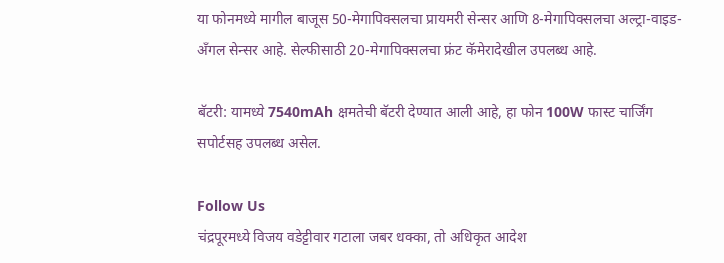या फोनमध्ये मागील बाजूस 50-मेगापिक्सलचा प्रायमरी सेन्सर आणि 8-मेगापिक्सलचा अल्ट्रा-वाइड-अँगल सेन्सर आहे. सेल्फीसाठी 20-मेगापिक्सलचा फ्रंट कॅमेरादेखील उपलब्ध आहे.

बॅटरी: यामध्ये 7540mAh क्षमतेची बॅटरी देण्यात आली आहे, हा फोन 100W फास्ट चार्जिंग सपोर्टसह उपलब्ध असेल.

Follow Us
चंद्रपूरमध्ये विजय वडेट्टीवार गटाला जबर धक्का, तो अधिकृत आदेश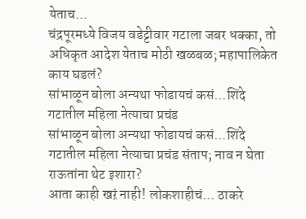येताच...
चंद्रपूरमध्ये विजय वडेट्टीवार गटाला जबर धक्का, तो अधिकृत आदेश येताच मोठी खळबळ; महापालिकेत काय घडलं?
सांभाळून बोला अन्यथा फोडायचं कसं...शिंदे गटातील महिला नेत्याचा प्रचंड
सांभाळून बोला अन्यथा फोडायचं कसं...शिंदे गटातील महिला नेत्याचा प्रचंड संताप; नाव न घेता राऊतांना थेट इशारा?
आता काही खऱं नाही! लोकशाहीचं... ठाकरे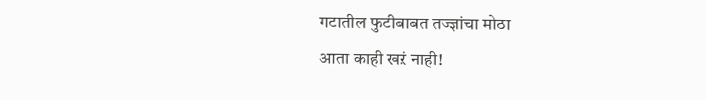गटातील फुटीबाबत तज्ज्ञांचा मोठा
आता काही खऱं नाही!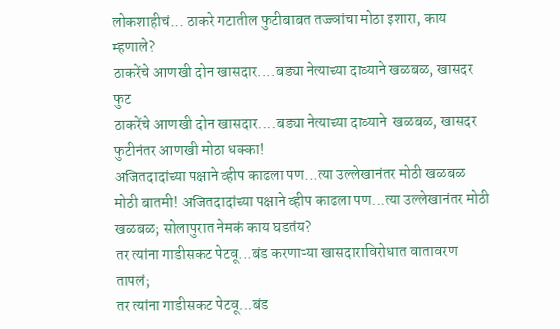लोकशाहीचं... ठाकरे गटातील फुटीबाबत तज्ज्ञांचा मोठा इशारा, काय म्हणाले?
ठाकरेंचे आणखी दोन खासदार....बड्या नेत्याच्या दाव्याने खळबळ, खासदर फुट
ठाकरेंचे आणखी दोन खासदार....बड्या नेत्याच्या दाव्याने  खळबळ, खासदर फुटीनंतर आणखी मोठा धक्का!
अजितदादांच्या पक्षाने व्हीप काढला पण...त्या उल्लेखानंतर मोठी खळबळ
मोठी बातमी! अजितदादांच्या पक्षाने व्हीप काढला पण...त्या उल्लेखानंतर मोठी खळबळ; सोलापुरात नेमकं काय घडतंय?
तर त्यांना गाडीसकट पेटवू...बंड करणाऱ्या खासदाराविरोधात वातावरण तापलं;
तर त्यांना गाडीसकट पेटवू...बंड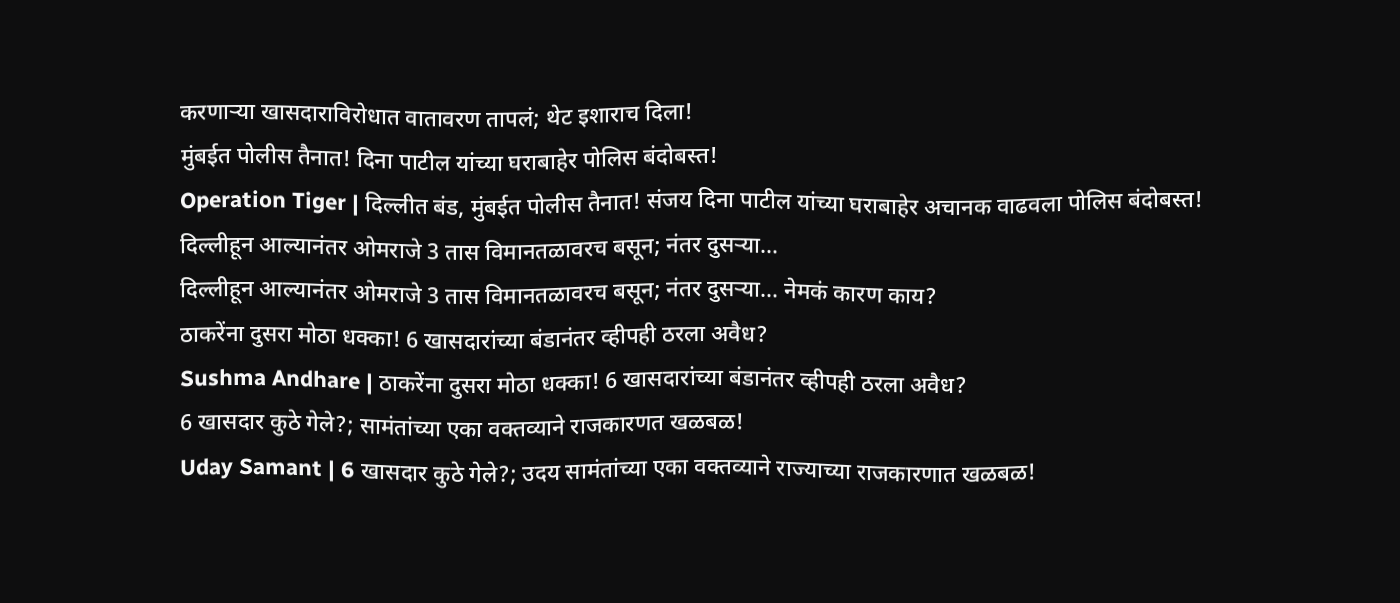करणाऱ्या खासदाराविरोधात वातावरण तापलं; थेट इशाराच दिला!
मुंबईत पोलीस तैनात! दिना पाटील यांच्या घराबाहेर पोलिस बंदोबस्त!
Operation Tiger | दिल्लीत बंड, मुंबईत पोलीस तैनात! संजय दिना पाटील यांच्या घराबाहेर अचानक वाढवला पोलिस बंदोबस्त!
दिल्लीहून आल्यानंतर ओमराजे 3 तास विमानतळावरच बसून; नंतर दुसऱ्या...
दिल्लीहून आल्यानंतर ओमराजे 3 तास विमानतळावरच बसून; नंतर दुसऱ्या... नेमकं कारण काय?
ठाकरेंना दुसरा मोठा धक्का! 6 खासदारांच्या बंडानंतर व्हीपही ठरला अवैध?
Sushma Andhare | ठाकरेंना दुसरा मोठा धक्का! 6 खासदारांच्या बंडानंतर व्हीपही ठरला अवैध?
6 खासदार कुठे गेले?; सामंतांच्या एका वक्तव्याने राजकारणत खळबळ!
Uday Samant | 6 खासदार कुठे गेले?; उदय सामंतांच्या एका वक्तव्याने राज्याच्या राजकारणात खळबळ!